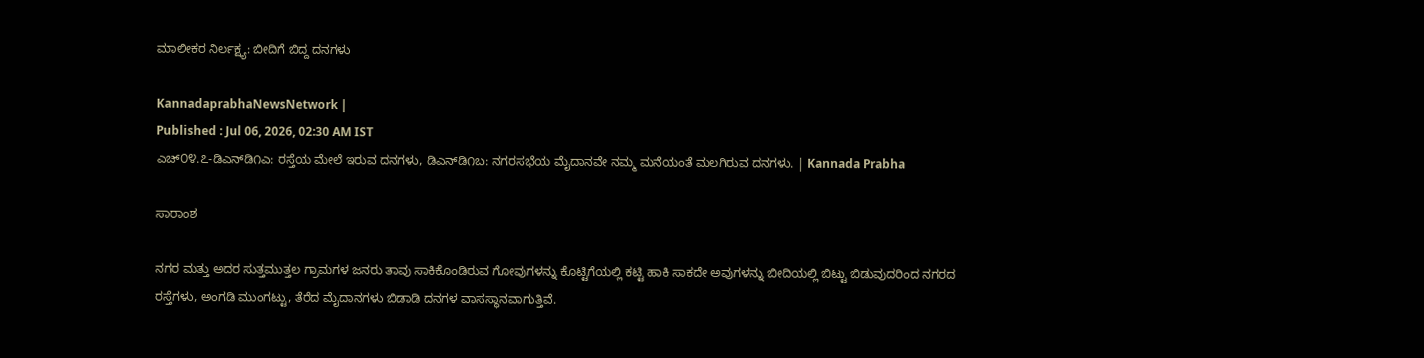ಮಾಲೀಕರ ನಿರ್ಲಕ್ಷ್ಯ: ಬೀದಿಗೆ ಬಿದ್ದ ದನಗಳು

KannadaprabhaNewsNetwork |
Published : Jul 06, 2026, 02:30 AM IST
ಎಚ್‌೦೪.೭-ಡಿಎನ್‌ಡಿ೧ಎ: ರಸ್ತೆಯ ಮೇಲೆ ಇರುವ ದನಗಳು, ಡಿಎನ್‌ಡಿ೧ಬ: ನಗರಸಭೆಯ ಮೈದಾನವೇ ನಮ್ಮ ಮನೆಯಂತೆ ಮಲಗಿರುವ ದನಗಳು. | Kannada Prabha

ಸಾರಾಂಶ

ನಗರ ಮತ್ತು ಅದರ ಸುತ್ತಮುತ್ತಲ ಗ್ರಾಮಗಳ ಜನರು ತಾವು ಸಾಕಿಕೊಂಡಿರುವ ಗೋವುಗಳನ್ನು ಕೊಟ್ಟಿಗೆಯಲ್ಲಿ ಕಟ್ಟಿ ಹಾಕಿ ಸಾಕದೇ ಅವುಗಳನ್ನು ಬೀದಿಯಲ್ಲಿ ಬಿಟ್ಟು ಬಿಡುವುದರಿಂದ ನಗರದ ರಸ್ತೆಗಳು, ಅಂಗಡಿ ಮುಂಗಟ್ಟು, ತೆರೆದ ಮೈದಾನಗಳು ಬಿಡಾಡಿ ದನಗಳ ವಾಸಸ್ಥಾನವಾಗುತ್ತಿವೆ.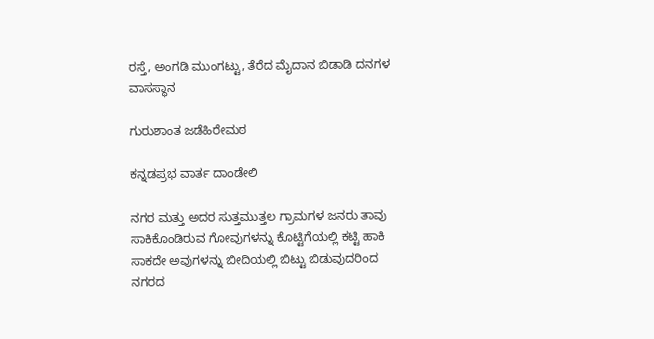ರಸ್ತೆ, ಅಂಗಡಿ ಮುಂಗಟ್ಟು, ತೆರೆದ ಮೈದಾನ ಬಿಡಾಡಿ ದನಗಳ ವಾಸಸ್ಥಾನ

ಗುರುಶಾಂತ ಜಡೆಹಿರೇಮಠ

ಕನ್ನಡಪ್ರಭ ವಾರ್ತ ದಾಂಡೇಲಿ

ನಗರ ಮತ್ತು ಅದರ ಸುತ್ತಮುತ್ತಲ ಗ್ರಾಮಗಳ ಜನರು ತಾವು ಸಾಕಿಕೊಂಡಿರುವ ಗೋವುಗಳನ್ನು ಕೊಟ್ಟಿಗೆಯಲ್ಲಿ ಕಟ್ಟಿ ಹಾಕಿ ಸಾಕದೇ ಅವುಗಳನ್ನು ಬೀದಿಯಲ್ಲಿ ಬಿಟ್ಟು ಬಿಡುವುದರಿಂದ ನಗರದ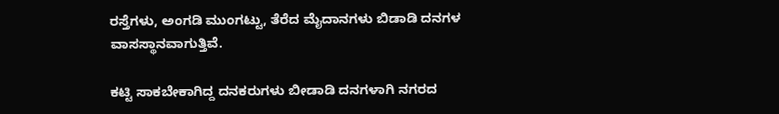ರಸ್ತೆಗಳು, ಅಂಗಡಿ ಮುಂಗಟ್ಟು, ತೆರೆದ ಮೈದಾನಗಳು ಬಿಡಾಡಿ ದನಗಳ ವಾಸಸ್ಥಾನವಾಗುತ್ತಿವೆ.

ಕಟ್ಟಿ ಸಾಕಬೇಕಾಗಿದ್ದ ದನಕರುಗಳು ಬೀಡಾಡಿ ದನಗಳಾಗಿ ನಗರದ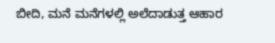ಬೀದಿ, ಮನೆ ಮನೆಗಳಲ್ಲಿ ಅಲೆದಾಡುತ್ತ ಆಹಾರ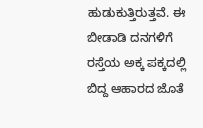ಹುಡುಕುತ್ತಿರುತ್ತವೆ. ಈ ಬೀಡಾಡಿ ದನಗಳಿಗೆ ರಸ್ತೆಯ ಅಕ್ಕ ಪಕ್ಕದಲ್ಲಿ ಬಿದ್ದ ಆಹಾರದ ಜೊತೆ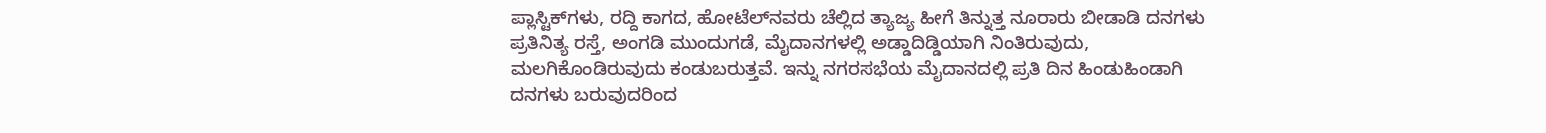ಪ್ಲಾಸ್ಟಿಕ್‌ಗಳು, ರದ್ದಿ ಕಾಗದ, ಹೋಟೆಲ್‌ನವರು ಚೆಲ್ಲಿದ ತ್ಯಾಜ್ಯ ಹೀಗೆ ತಿನ್ನುತ್ತ ನೂರಾರು ಬೀಡಾಡಿ ದನಗಳು ಪ್ರತಿನಿತ್ಯ ರಸ್ತೆ, ಅಂಗಡಿ ಮುಂದುಗಡೆ, ಮೈದಾನಗಳಲ್ಲಿ ಅಡ್ಡಾದಿಡ್ಡಿಯಾಗಿ ನಿಂತಿರುವುದು, ಮಲಗಿಕೊಂಡಿರುವುದು ಕಂಡುಬರುತ್ತವೆ. ಇನ್ನು ನಗರಸಭೆಯ ಮೈದಾನದಲ್ಲಿ ಪ್ರತಿ ದಿನ ಹಿಂಡುಹಿಂಡಾಗಿ ದನಗಳು ಬರುವುದರಿಂದ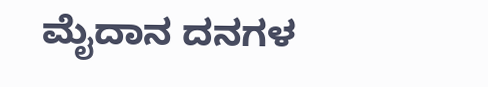ಮೈದಾನ ದನಗಳ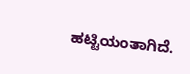ಹಟ್ಟಿಯಂತಾಗಿದೆ.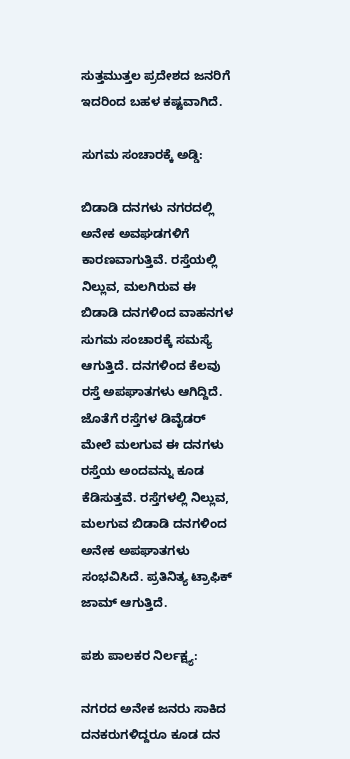ಸುತ್ತಮುತ್ತಲ ಪ್ರದೇಶದ ಜನರಿಗೆ ಇದರಿಂದ ಬಹಳ ಕಷ್ಟವಾಗಿದೆ.

ಸುಗಮ ಸಂಚಾರಕ್ಕೆ ಅಡ್ಡಿ:

ಬಿಡಾಡಿ ದನಗಳು ನಗರದಲ್ಲಿ ಅನೇಕ ಅವಘಡಗಳಿಗೆ ಕಾರಣವಾಗುತ್ತಿವೆ. ರಸ್ತೆಯಲ್ಲಿ ನಿಲ್ಲುವ, ಮಲಗಿರುವ ಈ ಬಿಡಾಡಿ ದನಗಳಿಂದ ವಾಹನಗಳ ಸುಗಮ ಸಂಚಾರಕ್ಕೆ ಸಮಸ್ಯೆ ಆಗುತ್ತಿದೆ. ದನಗಳಿಂದ ಕೆಲವು ರಸ್ತೆ ಅಪಘಾತಗಳು ಆಗಿದ್ದಿದೆ. ಜೊತೆಗೆ ರಸ್ತೆಗಳ ಡಿವೈಡರ್ ಮೇಲೆ ಮಲಗುವ ಈ ದನಗಳು ರಸ್ತೆಯ ಅಂದವನ್ನು ಕೂಡ ಕೆಡಿಸುತ್ತವೆ. ರಸ್ತೆಗಳಲ್ಲಿ ನಿಲ್ಲುವ, ಮಲಗುವ ಬಿಡಾಡಿ ದನಗಳಿಂದ ಅನೇಕ ಅಪಘಾತಗಳು ಸಂಭವಿಸಿದೆ. ಪ್ರತಿನಿತ್ಯ ಟ್ರಾಫಿಕ್ ಜಾಮ್ ಆಗುತ್ತಿದೆ.

ಪಶು ಪಾಲಕರ ನಿರ್ಲಕ್ಷ್ಯ:

ನಗರದ ಅನೇಕ ಜನರು ಸಾಕಿದ ದನಕರುಗಳಿದ್ದರೂ ಕೂಡ ದನ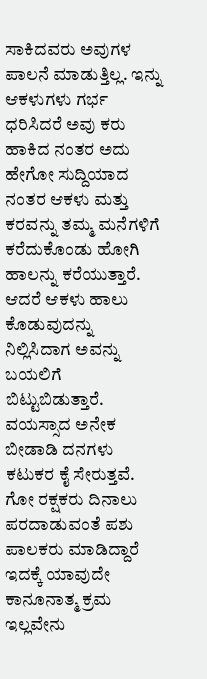ಸಾಕಿದವರು ಅವುಗಳ ಪಾಲನೆ ಮಾಡುತ್ತಿಲ್ಲ. ಇನ್ನು ಆಕಳುಗಳು ಗರ್ಭ ಧರಿಸಿದರೆ ಅವು ಕರು ಹಾಕಿದ ನಂತರ ಅದು ಹೇಗೋ ಸುದ್ದಿಯಾದ ನಂತರ ಆಕಳು ಮತ್ತು ಕರವನ್ನು ತಮ್ಮ ಮನೆಗಳಿಗೆ ಕರೆದುಕೊಂಡು ಹೋಗಿ ಹಾಲನ್ನು ಕರೆಯುತ್ತಾರೆ. ಆದರೆ ಆಕಳು ಹಾಲು ಕೊಡುವುದನ್ನು ನಿಲ್ಲಿಸಿದಾಗ ಅವನ್ನು ಬಯಲಿಗೆ ಬಿಟ್ಟುಬಿಡುತ್ತಾರೆ. ವಯಸ್ಸಾದ ಅನೇಕ ಬೀಡಾಡಿ ದನಗಳು ಕಟುಕರ ಕೈ ಸೇರುತ್ತವೆ. ಗೋ ರಕ್ಷಕರು ದಿನಾಲು ಪರದಾಡುವಂತೆ ಪಶು ಪಾಲಕರು ಮಾಡಿದ್ದಾರೆ ಇದಕ್ಕೆ ಯಾವುದೇ ಕಾನೂನಾತ್ಮ ಕ್ರಮ ಇಲ್ಲವೇನು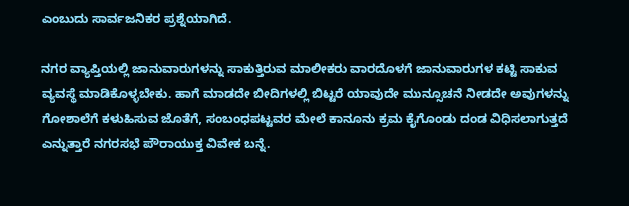ಎಂಬುದು ಸಾರ್ವಜನಿಕರ ಪ್ರಶ್ನೆಯಾಗಿದೆ.

ನಗರ ವ್ಯಾಪ್ತಿಯಲ್ಲಿ ಜಾನುವಾರುಗಳನ್ನು ಸಾಕುತ್ತಿರುವ ಮಾಲೀಕರು ವಾರದೊಳಗೆ ಜಾನುವಾರುಗಳ ಕಟ್ಟಿ ಸಾಕುವ ವ್ಯವಸ್ಥೆ ಮಾಡಿಕೊಳ್ಳಬೇಕು. ಹಾಗೆ ಮಾಡದೇ ಬೀದಿಗಳಲ್ಲಿ ಬಿಟ್ಟರೆ ಯಾವುದೇ ಮುನ್ಸೂಚನೆ ನೀಡದೇ ಅವುಗಳನ್ನು ಗೋಶಾಲೆಗೆ ಕಳುಹಿಸುವ ಜೊತೆಗೆ, ಸಂಬಂಧಪಟ್ಟವರ ಮೇಲೆ ಕಾನೂನು ಕ್ರಮ ಕೈಗೊಂಡು ದಂಡ ವಿಧಿಸಲಾಗುತ್ತದೆ ಎನ್ನುತ್ತಾರೆ ನಗರಸಭೆ ಪೌರಾಯುಕ್ತ ವಿವೇಕ ಬನ್ನೆ.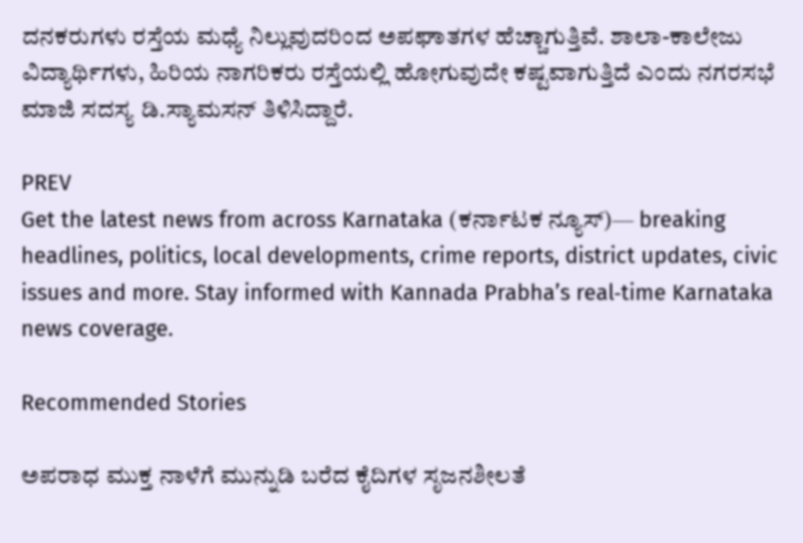ದನಕರುಗಳು ರಸ್ತೆಯ ಮಧ್ಯೆ ನಿಲ್ಲುವುದರಿಂದ ಅಪಘಾತಗಳ ಹೆಚ್ಚಾಗುತ್ತಿವೆ. ಶಾಲಾ-ಕಾಲೇಜು ವಿದ್ಯಾರ್ಥಿಗಳು, ಹಿರಿಯ ನಾಗರಿಕರು ರಸ್ತೆಯಲ್ಲಿ ಹೋಗುವುದೇ ಕಷ್ಟವಾಗುತ್ತಿದೆ ಎಂದು ನಗರಸಭೆ ಮಾಜಿ ಸದಸ್ಯ ಡಿ.ಸ್ಯಾಮಸನ್‌ ತಿಳಿಸಿದ್ದಾರೆ.

PREV
Get the latest news from across Karnataka (ಕರ್ನಾಟಕ ನ್ಯೂಸ್)— breaking headlines, politics, local developments, crime reports, district updates, civic issues and more. Stay informed with Kannada Prabha’s real‑time Karnataka news coverage.

Recommended Stories

ಅಪರಾಧ ಮುಕ್ತ ನಾಳೆಗೆ ಮುನ್ನುಡಿ ಬರೆದ ಕೈದಿಗಳ ಸೃಜನಶೀಲತೆ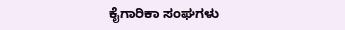ಕೈಗಾರಿಕಾ ಸಂಘಗಳು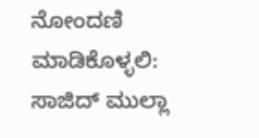ನೋಂದಣಿ ಮಾಡಿಕೊಳ್ಳಲಿ: ಸಾಜಿದ್ ಮುಲ್ಲಾ